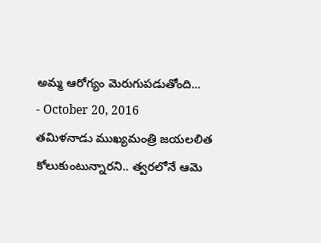అమ్మ ఆరోగ్యం మెరుగుపడుతోంది...
- October 20, 2016
తమిళనాడు ముఖ్యమంత్రి జయలలిత కోలుకుంటున్నారని.. త్వరలోనే ఆమె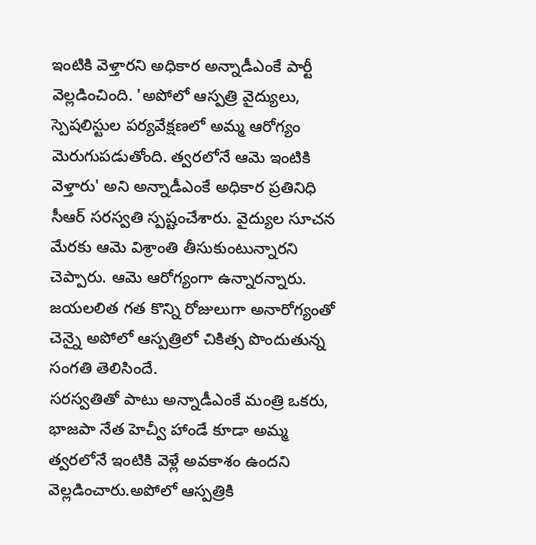ఇంటికి వెళ్తారని అధికార అన్నాడీఎంకే పార్టీ వెల్లడించింది. 'అపోలో ఆస్పత్రి వైద్యులు, స్పెషలిస్టుల పర్యవేక్షణలో అమ్మ ఆరోగ్యం మెరుగుపడుతోంది. త్వరలోనే ఆమె ఇంటికి వెళ్తారు' అని అన్నాడీఎంకే అధికార ప్రతినిధి సీఆర్ సరస్వతి స్పష్టంచేశారు. వైద్యుల సూచన మేరకు ఆమె విశ్రాంతి తీసుకుంటున్నారని చెప్పారు. ఆమె ఆరోగ్యంగా ఉన్నారన్నారు. జయలలిత గత కొన్ని రోజులుగా అనారోగ్యంతో చెన్నై అపోలో ఆస్పత్రిలో చికిత్స పొందుతున్న సంగతి తెలిసిందే.
సరస్వతితో పాటు అన్నాడీఎంకే మంత్రి ఒకరు, భాజపా నేత హెచ్వీ హాండే కూడా అమ్మ త్వరలోనే ఇంటికి వెళ్లే అవకాశం ఉందని వెల్లడించారు.అపోలో ఆస్పత్రికి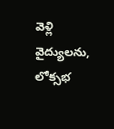వెళ్లి వైద్యులను, లోక్సభ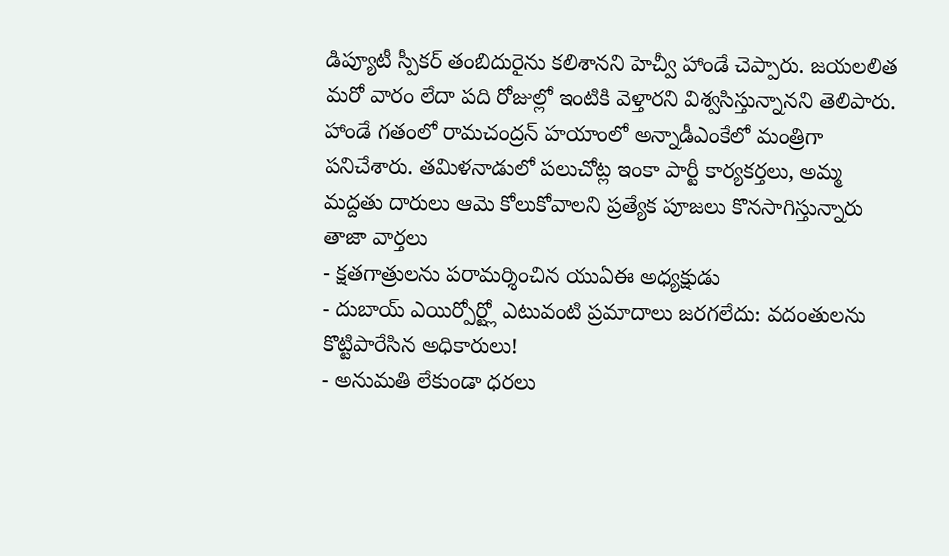డిప్యూటీ స్పీకర్ తంబిదురైను కలిశానని హెచ్వీ హాండే చెప్పారు. జయలలిత మరో వారం లేదా పది రోజుల్లో ఇంటికి వెళ్తారని విశ్వసిస్తున్నానని తెలిపారు. హాండే గతంలో రామచంద్రన్ హయాంలో అన్నాడీఎంకేలో మంత్రిగా పనిచేశారు. తమిళనాడులో పలుచోట్ల ఇంకా పార్టీ కార్యకర్తలు, అమ్మ మద్దతు దారులు ఆమె కోలుకోవాలని ప్రత్యేక పూజలు కొనసాగిస్తున్నారు
తాజా వార్తలు
- క్షతగాత్రులను పరామర్శించిన యుఏఈ అధ్యక్షుడు
- దుబాయ్ ఎయిర్పోర్ట్లో ఎటువంటి ప్రమాదాలు జరగలేదు: వదంతులను కొట్టిపారేసిన అధికారులు!
- అనుమతి లేకుండా ధరలు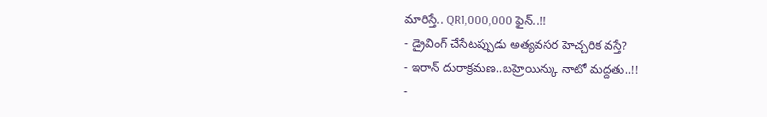మారిస్తే.. QR1,000,000 ఫైన్..!!
- డ్రైవింగ్ చేసేటప్పుడు అత్యవసర హెచ్చరిక వస్తే?
- ఇరాన్ దురాక్రమణ..బహ్రెయిన్కు నాటో మద్దతు..!!
-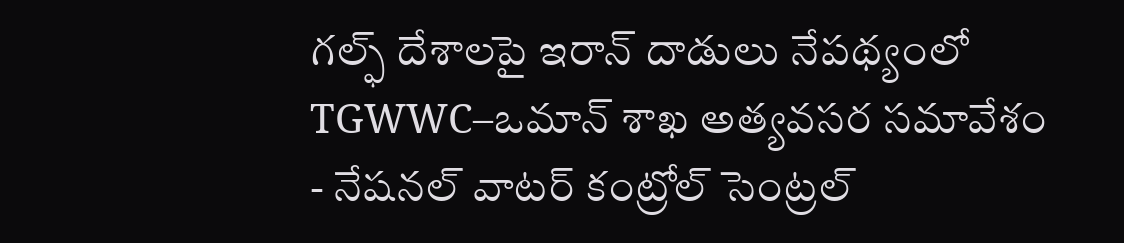గల్ఫ్ దేశాలపై ఇరాన్ దాడులు నేపథ్యంలో TGWWC–ఒమాన్ శాఖ అత్యవసర సమావేశం
- నేషనల్ వాటర్ కంట్రోల్ సెంట్రల్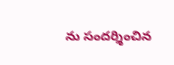ను సందర్శించిన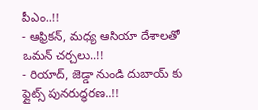పీఎం..!!
- ఆఫ్రికన్, మధ్య ఆసియా దేశాలతో ఒమన్ చర్చలు..!!
- రియాద్, జెడ్డా నుండి దుబాయ్ కు ఫ్లైట్స్ పునరుద్ధరణ..!!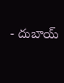- దుబాయ్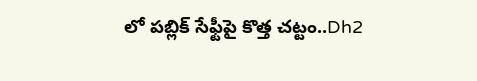లో పబ్లిక్ సేఫ్టీపై కొత్త చట్టం..Dh2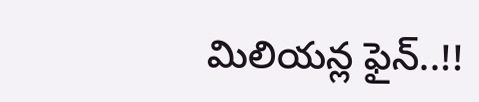మిలియన్ల ఫైన్..!!